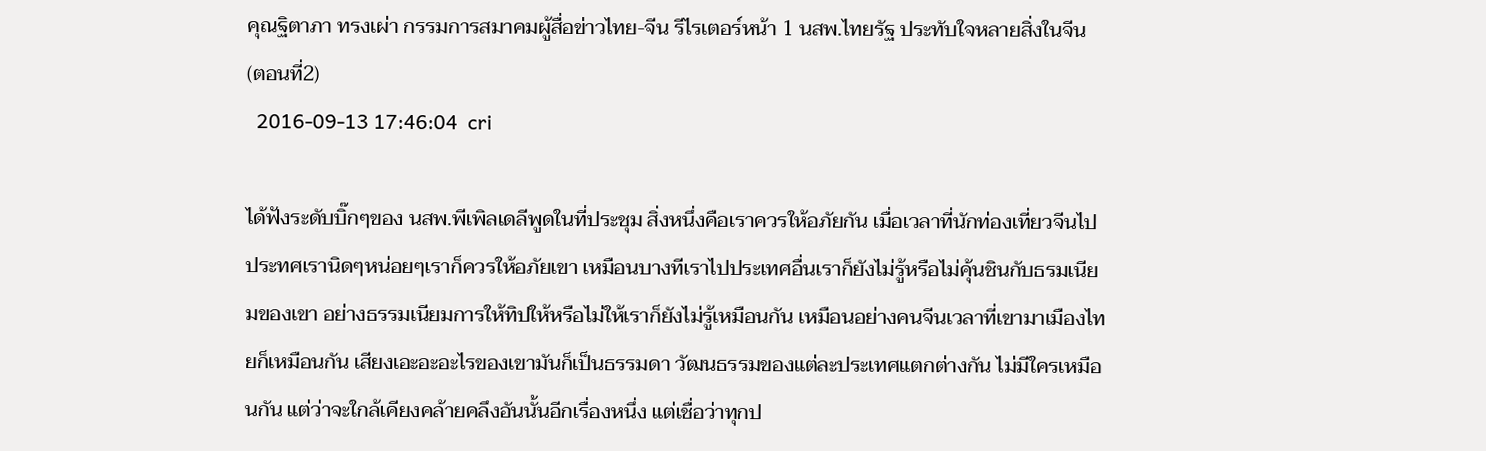คุณฐิตาภา ทรงเผ่า กรรมการสมาคมผู้สื่อข่าวไทย-จีน รีไรเตอร์หน้า 1 นสพ.ไทยรัฐ ประทับใจหลายสิ่งในจีน (ตอนที่2)
  2016-09-13 17:46:04  cri

ได้ฟังระดับบิ๊กๆของ นสพ.พีเพิลเดลีพูดในที่ประชุม สิ่งหนึ่งคือเราควรให้อภัยกัน เมื่อเวลาที่นักท่องเที่ยวจีนไปประทศเรานิดๆหน่อยๆเราก็ควรให้อภัยเขา เหมือนบางทีเราไปประเทศอื่นเราก็ยังไม่รู้หรือไม่คุ้นชินกับธรมเนียมของเขา อย่างธรรมเนียมการให้ทิปให้หรือไม่ให้เราก็ยังไม่รู้เหมือนกัน เหมือนอย่างคนจีนเวลาที่เขามาเมืองไทยก็เหมือนกัน เสียงเอะอะอะไรของเขามันก็เป็นธรรมดา วัฒนธรรมของแต่ละประเทศแตกต่างกัน ไม่มีใครเหมือนกัน แต่ว่าจะใกล้เคียงคล้ายคลึงอันนั้นอีกเรื่องหนึ่ง แต่เชื่อว่าทุกป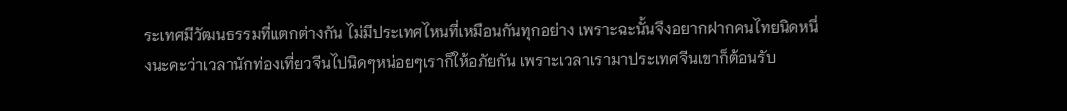ระเทศมีวัฒนธรรมที่แตกต่างกัน ไม่มีประเทศไหนที่เหมือนกันทุกอย่าง เพราะฉะนั้นจึงอยากฝากคนไทยนิดหนึ่งนะคะว่าเวลานักท่องเที่ยวจีนไปนิดๆหน่อยๆเราก็ให้อภัยกัน เพราะเวลาเรามาประเทศจีนเขาก็ต้อนรับ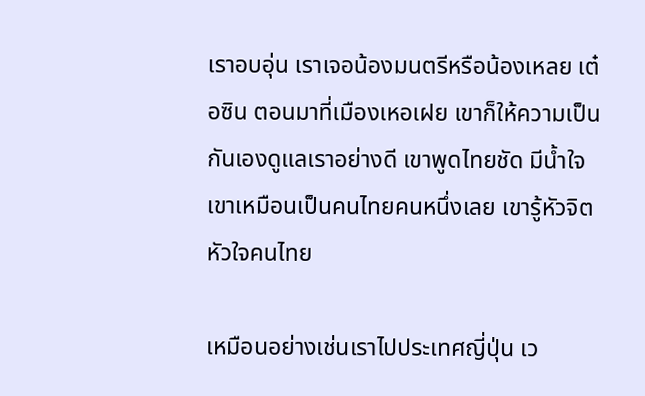เราอบอุ่น เราเจอน้องมนตรีหรือน้องเหลย เต๋อซิน ตอนมาที่เมืองเหอเฝย เขาก็ให้ความเป็นกันเองดูแลเราอย่างดี เขาพูดไทยชัด มีน้ำใจเขาเหมือนเป็นคนไทยคนหนึ่งเลย เขารู้หัวจิตหัวใจคนไทย

เหมือนอย่างเช่นเราไปประเทศญี่ปุ่น เว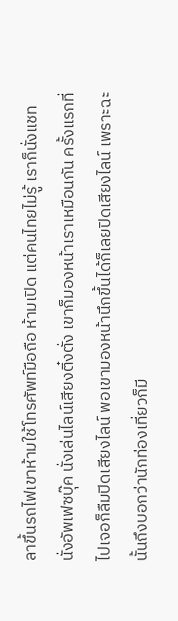ลาขึ้นรถไฟเขาห้ามใช้โทรศัพท์มือถือ ห้ามเปิด แต่คนไทยไม่รู้ เราก็นั่งแชท นั่งอัพเฟซบุ๊ค นั่งเล่นไลน์เสียงติ๋งตั่ง เขาก็มองหน้าเราเหมือนกัน ครั้งแรกที่ไปเจอก็ลืมปิดเสียงไลน์ พอเขามองหน้านึกขึ้นได้ก็เลยปิดเสียงไลน์ เพราะฉะนั้นถึงบอกว่านักท่องเที่ยวก็มี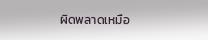ผิดพลาดเหมือ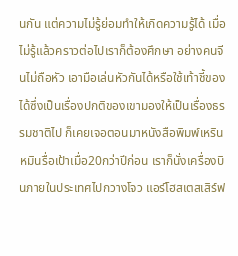นกัน แต่ความไม่รู้ย่อมทำให้เกิดความรู้ได้ เมื่อไม่รู้แล้วคราวต่อไปเราก็ต้องศึกษา อย่างคนจีนไม่ถือหัว เอามือเล่นหัวกันได้หรือใช้เท้าชี้ของได้ซึ่งเป็นเรื่องปกติของเขามองให้เป็นเรื่องธรรมชาติไป ก็เคยเจอตอนมาหนังสือพิมพ์เหรินหมินรื่อเป้าเมื่อ20กว่าปีก่อน เราก็นั่งเครื่องบินภายในประเทศไปกวางโจว แอร์โฮสเตสเสิร์ฟ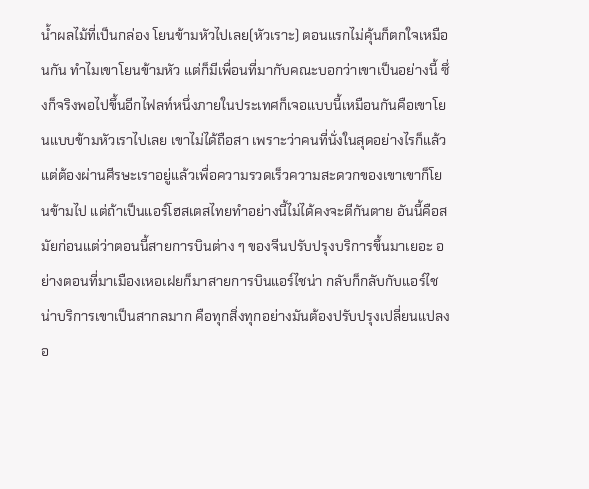น้ำผลไม้ที่เป็นกล่อง โยนข้ามหัวไปเลย(หัวเราะ) ตอนแรกไม่คุ้นก็ตกใจเหมือนกัน ทำไมเขาโยนข้ามหัว แต่ก็มีเพื่อนที่มากับคณะบอกว่าเขาเป็นอย่างนี้ ซึ่งก็จริงพอไปขึ้นอีกไฟลท์หนึ่งภายในประเทศก็เจอแบบนี้เหมือนกันคือเขาโยนแบบข้ามหัวเราไปเลย เขาไม่ได้ถือสา เพราะว่าคนที่นั่งในสุดอย่างไรก็แล้วแต่ต้องผ่านศีรษะเราอยู่แล้วเพื่อความรวดเร็วความสะดวกของเขาเขาก็โยนข้ามไป แต่ถ้าเป็นแอร์โฮสเตสไทยทำอย่างนี้ไม่ได้คงจะตีกันตาย อันนี้คือสมัยก่อนแต่ว่าตอนนี้สายการบินต่าง ๆ ของจีนปรับปรุงบริการขึ้นมาเยอะ อย่างตอนที่มาเมืองเหอเฝยก็มาสายการบินแอร์ไชน่า กลับก็กลับกับแอร์ไชน่าบริการเขาเป็นสากลมาก คือทุกสิ่งทุกอย่างมันต้องปรับปรุงเปลี่ยนแปลงอ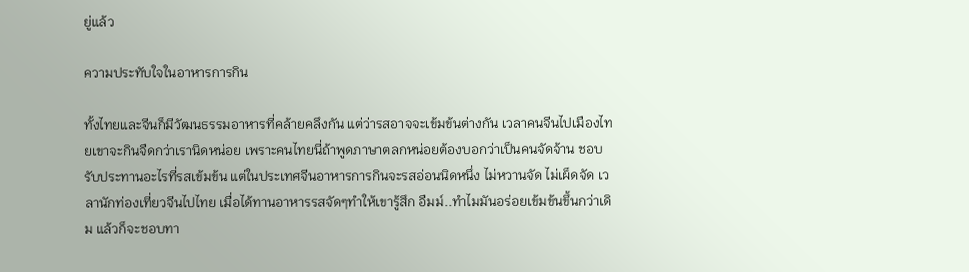ยู่แล้ว

ความประทับใจในอาหารการกิน

ทั้งไทยและจีนก็มีวัฒนธรรมอาหารที่คล้ายคลึงกัน แต่ว่ารสอาจจะเข้มข้นต่างกัน เวลาคนจีนไปเมืองไทยเขาจะกินจืดกว่าเรานิดหน่อย เพราะคนไทยนี่ถ้าพูดภาษาตลกหน่อยต้องบอกว่าเป็นคนจัดจ้าน ชอบรับประทานอะไรที่รสเข้มข้น แต่ในประเทศจีนอาหารการกินจะรสอ่อนนิดหนึ่ง ไม่หวานจัด ไม่เผ็ดจัด เวลานักท่องเที่ยวจีนไปไทย เมื่อได้ทานอาหารรสจัดๆทำให้เขารู้สึก อืมม์..ทำไมมันอร่อยเข้มข้นขึ้นกว่าเดิม แล้วก็จะชอบทา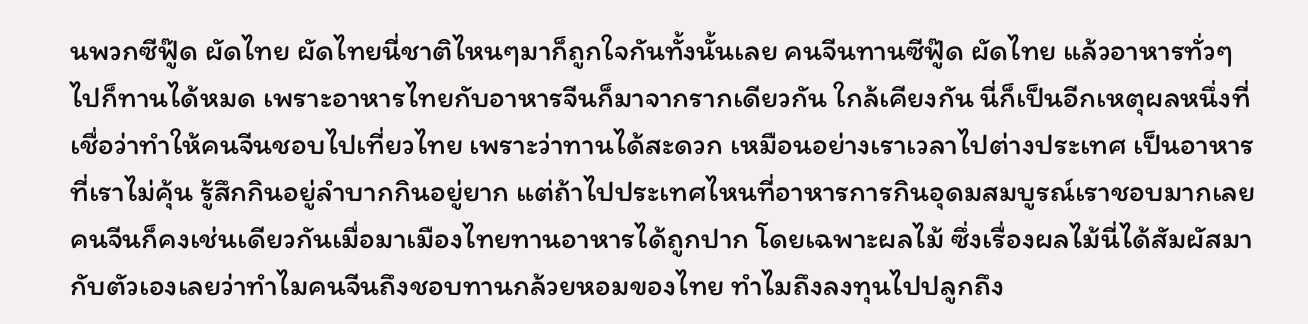นพวกซีฟู๊ด ผัดไทย ผัดไทยนี่ชาติไหนๆมาก็ถูกใจกันทั้งนั้นเลย คนจีนทานซีฟู๊ด ผัดไทย แล้วอาหารทั่วๆไปก็ทานได้หมด เพราะอาหารไทยกับอาหารจีนก็มาจากรากเดียวกัน ใกล้เคียงกัน นี่ก็เป็นอีกเหตุผลหนึ่งที่เชื่อว่าทำให้คนจีนชอบไปเที่ยวไทย เพราะว่าทานได้สะดวก เหมือนอย่างเราเวลาไปต่างประเทศ เป็นอาหารที่เราไม่คุ้น รู้สึกกินอยู่ลำบากกินอยู่ยาก แต่ถ้าไปประเทศไหนที่อาหารการกินอุดมสมบูรณ์เราชอบมากเลย คนจีนก็คงเช่นเดียวกันเมื่อมาเมืองไทยทานอาหารได้ถูกปาก โดยเฉพาะผลไม้ ซึ่งเรื่องผลไม้นี่ได้สัมผัสมากับตัวเองเลยว่าทำไมคนจีนถึงชอบทานกล้วยหอมของไทย ทำไมถึงลงทุนไปปลูกถึง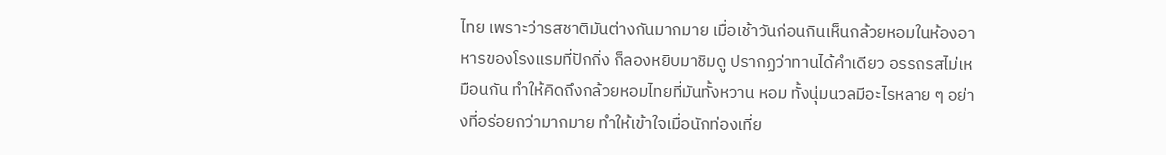ไทย เพราะว่ารสชาติมันต่างกันมากมาย เมื่อเช้าวันก่อนกินเห็นกล้วยหอมในห้องอาหารของโรงแรมที่ปักกิ่ง ก็ลองหยิบมาชิมดู ปรากฏว่าทานได้คำเดียว อรรถรสไม่เหมือนกัน ทำให้คิดถึงกล้วยหอมไทยที่มันทั้งหวาน หอม ทั้งนุ่มนวลมีอะไรหลาย ๆ อย่างที่อร่อยกว่ามากมาย ทำให้เข้าใจเมื่อนักท่องเที่ย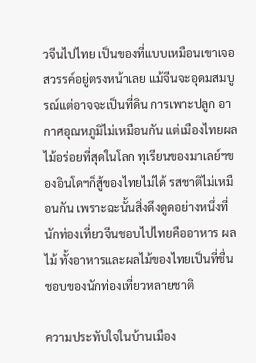วจีนไปไทย เป็นของที่แบบเหมือนเขาเจอสวรรค์อยู่ตรงหน้าเลย แม้จีนจะอุดมสมบูรณ์แต่อาจจะเป็นที่ดิน การเพาะปลูก อากาศอุณหภูมิไม่เหมือนกัน แต่เมืองไทยผลไม้อร่อยที่สุดในโลก ทุเรียนของมาเลย์ฯของอินโดฯก็สู้ของไทยไม่ได้ รสชาติไม่เหมือนกัน เพราะฉะนั้นสิ่งดึงดูดอย่างหนึ่งที่นักท่องเที่ยวจีนชอบไปไทยคืออาหาร ผลไม้ ทั้งอาหารและผลไม้ของไทยเป็นที่ชื่นชอบของนักท่องเที่ยวหลายชาติ

ความประทับใจในบ้านเมือง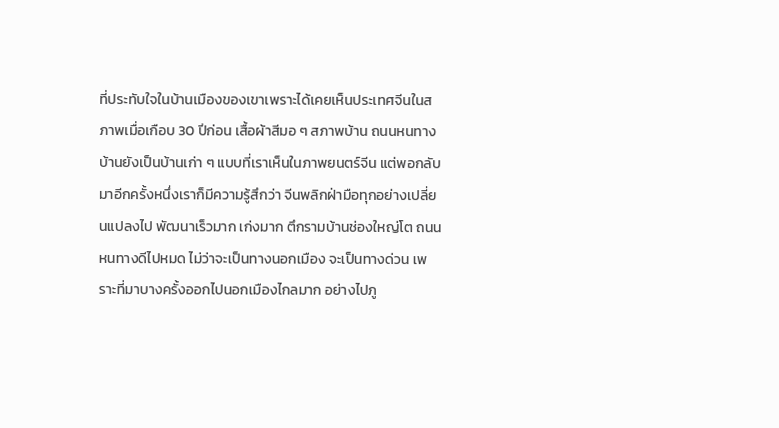ที่ประทับใจในบ้านเมืองของเขาเพราะได้เคยเห็นประเทศจีนในสภาพเมื่อเกือบ 30 ปีก่อน เสื้อผ้าสีมอ ๆ สภาพบ้าน ถนนหนทาง บ้านยังเป็นบ้านเก่า ๆ แบบที่เราเห็นในภาพยนตร์จีน แต่พอกลับมาอีกครั้งหนึ่งเราก็มีความรู้สึกว่า จีนพลิกฝ่ามือทุกอย่างเปลี่ยนแปลงไป พัฒนาเร็วมาก เก่งมาก ตึกรามบ้านช่องใหญ่โต ถนนหนทางดีไปหมด ไม่ว่าจะเป็นทางนอกเมือง จะเป็นทางด่วน เพราะที่มาบางครั้งออกไปนอกเมืองไกลมาก อย่างไปภู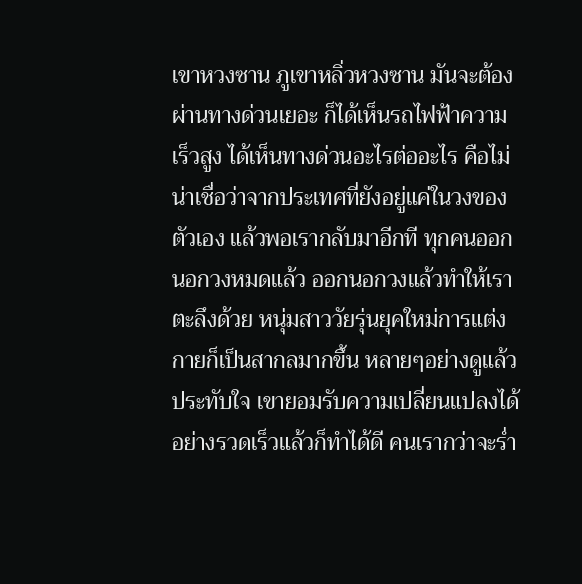เขาหวงซาน ภูเขาหลิ่วหวงซาน มันจะต้องผ่านทางด่วนเยอะ ก็ได้เห็นรถไฟฟ้าความเร็วสูง ได้เห็นทางด่วนอะไรต่ออะไร คือไม่น่าเชื่อว่าจากประเทศที่ยังอยู่แค่ในวงของตัวเอง แล้วพอเรากลับมาอีกที ทุกคนออกนอกวงหมดแล้ว ออกนอกวงแล้วทำให้เราตะลึงด้วย หนุ่มสาววัยรุ่นยุคใหม่การแต่งกายก็เป็นสากลมากขึ้น หลายๆอย่างดูแล้วประทับใจ เขายอมรับความเปลี่ยนแปลงได้อย่างรวดเร็วแล้วก็ทำได้ดี คนเรากว่าจะร่ำ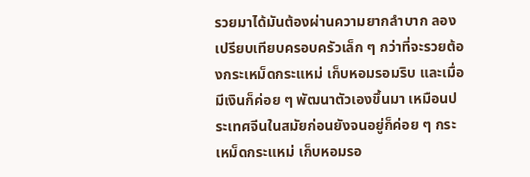รวยมาได้มันต้องผ่านความยากลำบาก ลองเปรียบเทียบครอบครัวเล็ก ๆ กว่าที่จะรวยต้องกระเหม็ดกระแหม่ เก็บหอมรอมริบ และเมื่อมีเงินก็ค่อย ๆ พัฒนาตัวเองขึ้นมา เหมือนประเทศจีนในสมัยก่อนยังจนอยู่ก็ค่อย ๆ กระเหม็ดกระแหม่ เก็บหอมรอ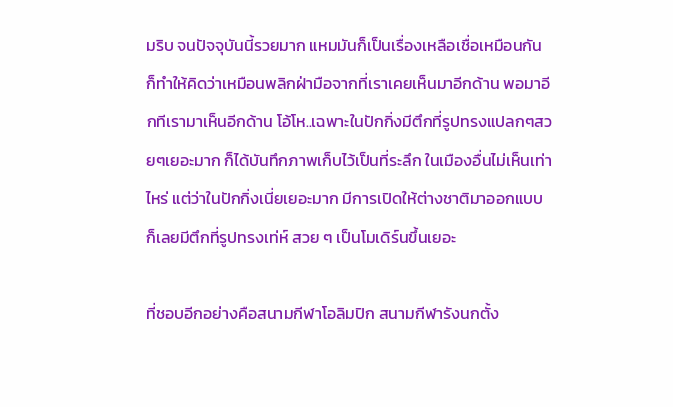มริบ จนปัจจุบันนี้รวยมาก แหมมันก็เป็นเรื่องเหลือเชื่อเหมือนกัน ก็ทำให้คิดว่าเหมือนพลิกฝ่ามือจากที่เราเคยเห็นมาอีกด้าน พอมาอีกทีเรามาเห็นอีกด้าน โอ้โห..เฉพาะในปักกิ่งมีตึกที่รูปทรงแปลกๆสวยๆเยอะมาก ก็ได้บันทึกภาพเก็บไว้เป็นที่ระลึก ในเมืองอื่นไม่เห็นเท่าไหร่ แต่ว่าในปักกิ่งเนี่ยเยอะมาก มีการเปิดให้ต่างชาติมาออกแบบ ก็เลยมีตึกที่รูปทรงเท่ห์ สวย ๆ เป็นโมเดิร์นขึ้นเยอะ

ที่ชอบอีกอย่างคือสนามกีฬาโอลิมปิก สนามกีฬารังนกตั้ง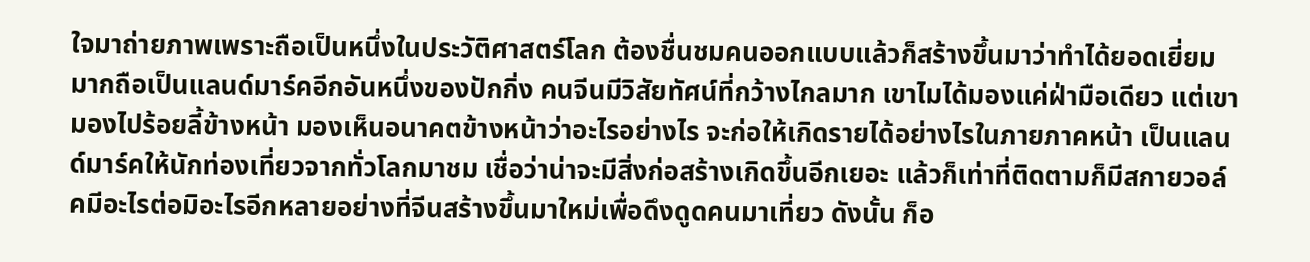ใจมาถ่ายภาพเพราะถือเป็นหนึ่งในประวัติศาสตร์โลก ต้องชื่นชมคนออกแบบแล้วก็สร้างขึ้นมาว่าทำได้ยอดเยี่ยมมากถือเป็นแลนด์มาร์คอีกอันหนึ่งของปักกิ่ง คนจีนมีวิสัยทัศน์ที่กว้างไกลมาก เขาไมได้มองแค่ฝ่ามือเดียว แต่เขามองไปร้อยลี้ข้างหน้า มองเห็นอนาคตข้างหน้าว่าอะไรอย่างไร จะก่อให้เกิดรายได้อย่างไรในภายภาคหน้า เป็นแลนด์มาร์คให้นักท่องเที่ยวจากทั่วโลกมาชม เชื่อว่าน่าจะมีสิ่งก่อสร้างเกิดขึ้นอีกเยอะ แล้วก็เท่าที่ติดตามก็มีสกายวอล์คมีอะไรต่อมิอะไรอีกหลายอย่างที่จีนสร้างขึ้นมาใหม่เพื่อดึงดูดคนมาเที่ยว ดังนั้น ก็อ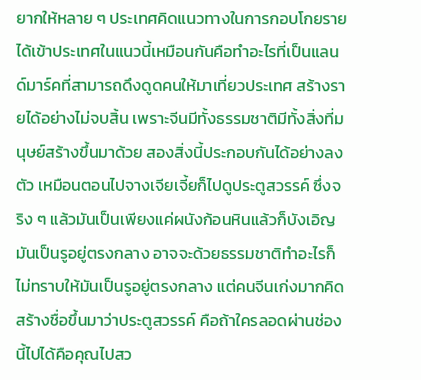ยากให้หลาย ๆ ประเทศคิดแนวทางในการกอบโกยรายได้เข้าประเทศในแนวนี้เหมือนกันคือทำอะไรที่เป็นแลนด์มาร์คที่สามารถดึงดูดคนให้มาเที่ยวประเทศ สร้างรายได้อย่างไม่จบสิ้น เพราะจีนมีทั้งธรรมชาติมีทั้งสิ่งที่มนุษย์สร้างขึ้นมาด้วย สองสิ่งนี้ประกอบกันได้อย่างลงตัว เหมือนตอนไปจางเจียเจี้ยก็ไปดูประตูสวรรค์ ซึ่งจริง ๆ แล้วมันเป็นเพียงแค่ผนังก้อนหินแล้วก็บังเอิญมันเป็นรูอยู่ตรงกลาง อาจจะด้วยธรรมชาติทำอะไรก็ไม่ทราบให้มันเป็นรูอยู่ตรงกลาง แต่คนจีนเก่งมากคิดสร้างชื่อขึ้นมาว่าประตูสวรรค์ คือถ้าใครลอดผ่านช่องนี้ไปได้คือคุณไปสว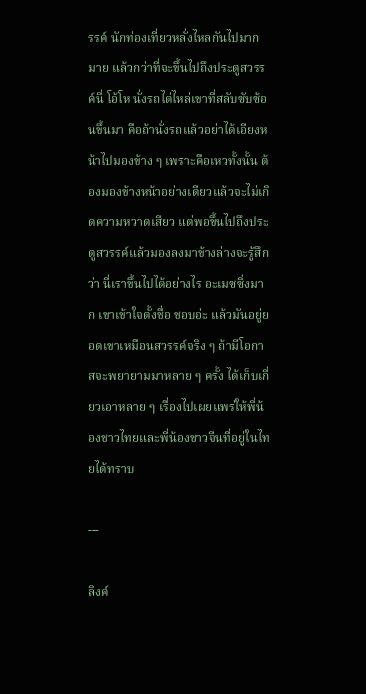รรค์ นักท่องเที่ยวหลั่งไหลกันไปมากมาย แล้วกว่าที่จะขึ้นไปถึงประตูสวรรค์นี่ โอ้โห นั่งรถไต่ไหล่เขาที่สลับซับซ้อนขึ้นมา คือถ้านั่งรถแล้วอย่าได้เอียงหน้าไปมองข้าง ๆ เพราะคือเหวทั้งนั้น ต้องมองข้างหน้าอย่างเดียวแล้วจะไม่เกิดความหวาดเสียว แต่พอขึ้นไปถึงประตูสวรรค์แล้วมองลงมาข้างล่างจะรู้สึกว่า นี่เราขึ้นไปได้อย่างไร อะเมซซิ่งมาก เขาเข้าใจตั้งชื่อ ชอบอ่ะ แล้วมันอยู่ยอดเขาเหมือนสวรรค์จริง ๆ ถ้ามีโอกาสจะพยายามมาหลาย ๆ ครั้ง ได้เก็บเกี่ยวเอาหลาย ๆ เรื่องไปเผยแพร่ให้พี่น้องชาวไทยและพี่น้องชาวจีนที่อยู่ในไทยได้ทราบ

---

ลิงค์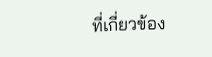ที่เกี่ยวข้อง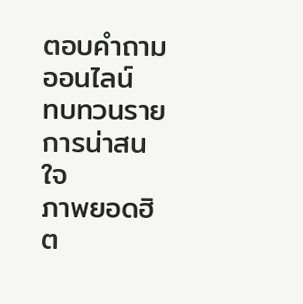ตอบคำถามออนไลน์
ทบทวนรายการน่าสนใจ
ภาพยอดฮิต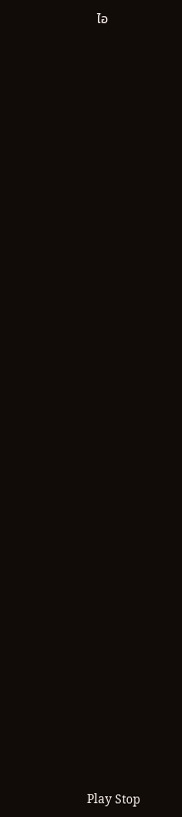ไอ



















































Play Stop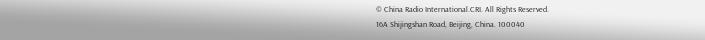© China Radio International.CRI. All Rights Reserved.
16A Shijingshan Road, Beijing, China. 100040